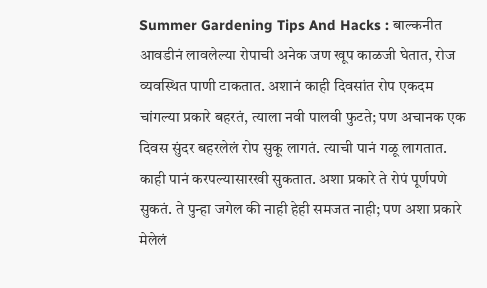Summer Gardening Tips And Hacks : बाल्कनीत आवडीनं लावलेल्या रोपाची अनेक जण खूप काळजी घेतात, रोज व्यवस्थित पाणी टाकतात. अशानं काही दिवसांत रोप एकदम चांगल्या प्रकारे बहरतं, त्याला नवी पालवी फुटते; पण अचानक एक दिवस सुंदर बहरलेलं रोप सुकू लागतं. त्याची पानं गळू लागतात. काही पानं करपल्यासारखी सुकतात. अशा प्रकारे ते रोपं पूर्णपणे सुकतं. ते पुन्हा जगेल की नाही हेही समजत नाही; पण अशा प्रकारे मेलेलं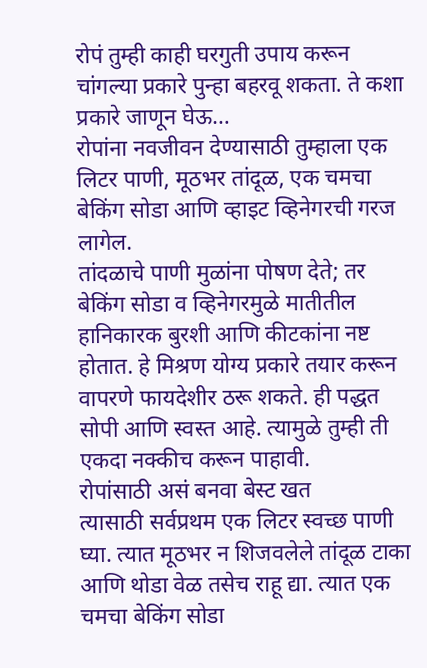रोपं तुम्ही काही घरगुती उपाय करून चांगल्या प्रकारे पुन्हा बहरवू शकता. ते कशा प्रकारे जाणून घेऊ…
रोपांना नवजीवन देण्यासाठी तुम्हाला एक लिटर पाणी, मूठभर तांदूळ, एक चमचा बेकिंग सोडा आणि व्हाइट व्हिनेगरची गरज लागेल.
तांदळाचे पाणी मुळांना पोषण देते; तर बेकिंग सोडा व व्हिनेगरमुळे मातीतील हानिकारक बुरशी आणि कीटकांना नष्ट होतात. हे मिश्रण योग्य प्रकारे तयार करून वापरणे फायदेशीर ठरू शकते. ही पद्धत सोपी आणि स्वस्त आहे. त्यामुळे तुम्ही ती एकदा नक्कीच करून पाहावी.
रोपांसाठी असं बनवा बेस्ट खत
त्यासाठी सर्वप्रथम एक लिटर स्वच्छ पाणी घ्या. त्यात मूठभर न शिजवलेले तांदूळ टाका आणि थोडा वेळ तसेच राहू द्या. त्यात एक चमचा बेकिंग सोडा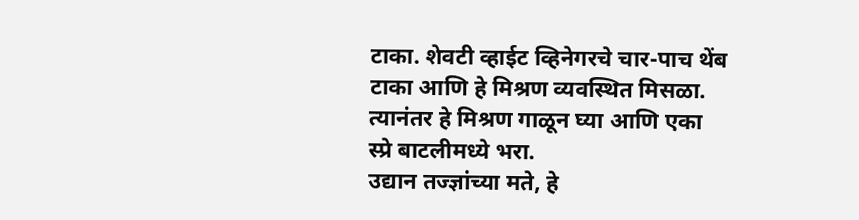टाका. शेवटी व्हाईट व्हिनेगरचे चार-पाच थेंब टाका आणि हे मिश्रण व्यवस्थित मिसळा. त्यानंतर हे मिश्रण गाळून घ्या आणि एका स्प्रे बाटलीमध्ये भरा.
उद्यान तज्ज्ञांच्या मते, हे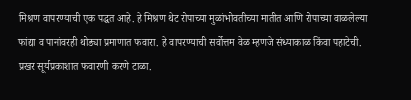मिश्रण वापरण्याची एक पद्धत आहे. हे मिश्रण थेट रोपाच्या मुळांभोवतीच्या मातीत आणि रोपाच्या वाळलेल्या फांद्या व पानांवरही थोड्या प्रमाणात फवारा. हे वापरण्याची सर्वोत्तम वेळ म्हणजे संध्याकाळ किंवा पहाटेची. प्रखर सूर्यप्रकाशात फवारणी करणे टाळा.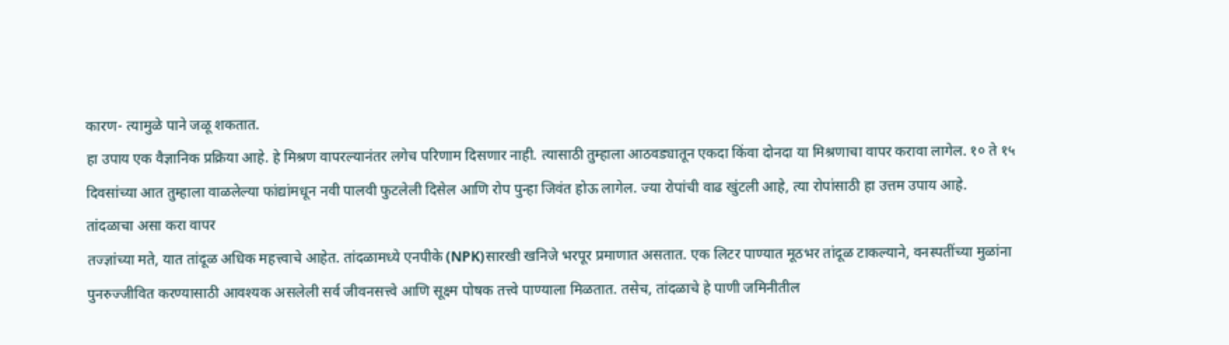कारण- त्यामुळे पाने जळू शकतात.
हा उपाय एक वैज्ञानिक प्रक्रिया आहे. हे मिश्रण वापरल्यानंतर लगेच परिणाम दिसणार नाही. त्यासाठी तुम्हाला आठवड्यातून एकदा किंवा दोनदा या मिश्रणाचा वापर करावा लागेल. १० ते १५ दिवसांच्या आत तुम्हाला वाळलेल्या फांद्यांमधून नवी पालवी फुटलेली दिसेल आणि रोप पुन्हा जिवंत होऊ लागेल. ज्या रोपांची वाढ खुंटली आहे, त्या रोपांसाठी हा उत्तम उपाय आहे.
तांदळाचा असा करा वापर
तज्ज्ञांच्या मते, यात तांदूळ अधिक महत्त्वाचे आहेत. तांदळामध्ये एनपीके (NPK)सारखी खनिजे भरपूर प्रमाणात असतात. एक लिटर पाण्यात मूठभर तांदूळ टाकल्याने, वनस्पतींच्या मुळांना पुनरुज्जीवित करण्यासाठी आवश्यक असलेली सर्व जीवनसत्त्वे आणि सूक्ष्म पोषक तत्त्वे पाण्याला मिळतात. तसेच, तांदळाचे हे पाणी जमिनीतील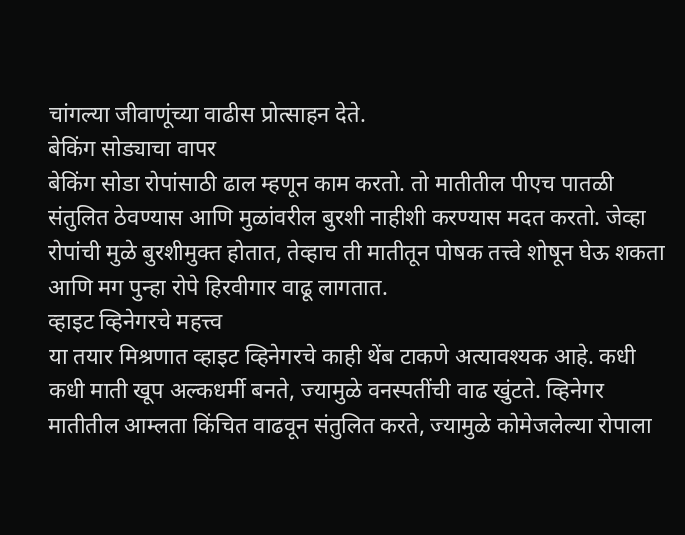चांगल्या जीवाणूंच्या वाढीस प्रोत्साहन देते.
बेकिंग सोड्याचा वापर
बेकिंग सोडा रोपांसाठी ढाल म्हणून काम करतो. तो मातीतील पीएच पातळी संतुलित ठेवण्यास आणि मुळांवरील बुरशी नाहीशी करण्यास मदत करतो. जेव्हा रोपांची मुळे बुरशीमुक्त होतात, तेव्हाच ती मातीतून पोषक तत्त्वे शोषून घेऊ शकता आणि मग पुन्हा रोपे हिरवीगार वाढू लागतात.
व्हाइट व्हिनेगरचे महत्त्व
या तयार मिश्रणात व्हाइट व्हिनेगरचे काही थेंब टाकणे अत्यावश्यक आहे. कधी कधी माती खूप अल्कधर्मी बनते, ज्यामुळे वनस्पतींची वाढ खुंटते. व्हिनेगर मातीतील आम्लता किंचित वाढवून संतुलित करते, ज्यामुळे कोमेजलेल्या रोपाला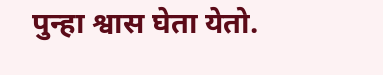पुन्हा श्वास घेता येतो.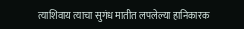त्याशिवाय त्याचा सुगंध मातीत लपलेल्या हानिकारक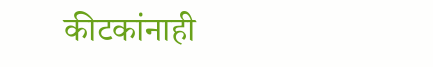कीटकांनाही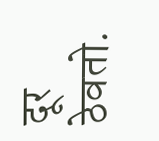दूर ठेवतो.